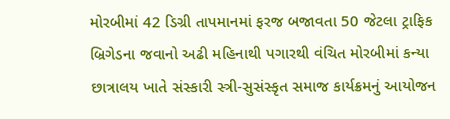મોરબીમાં 42 ડિગ્રી તાપમાનમાં ફરજ બજાવતા 50 જેટલા ટ્રાફિક બ્રિગેડના જવાનો અઢી મહિનાથી પગારથી વંચિત મોરબીમાં કન્યા છાત્રાલય ખાતે સંસ્કારી સ્ત્રી-સુસંસ્કૃત સમાજ કાર્યક્રમનું આયોજન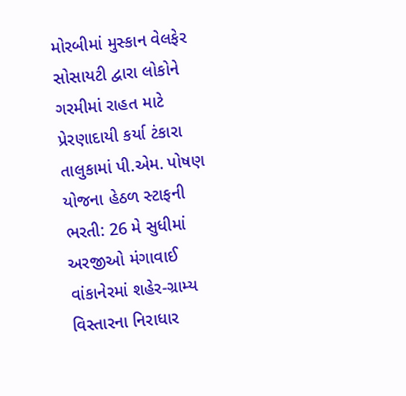મોરબીમાં મુસ્કાન વેલફેર સોસાયટી દ્વારા લોકોને ગરમીમાં રાહત માટે પ્રેરણાદાયી કર્યા ટંકારા તાલુકામાં પી.એમ. પોષણ યોજના હેઠળ સ્ટાફની ભરતી: 26 મે સુધીમાં અરજીઓ મંગાવાઈ વાંકાનેરમાં શહેર-ગ્રામ્ય વિસ્તારના નિરાધાર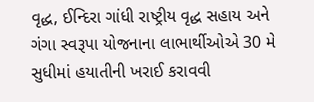વૃદ્ધ, ઈન્દિરા ગાંધી રાષ્ટ્રીય વૃદ્ધ સહાય અને ગંગા સ્વરૂપા યોજનાના લાભાર્થીઓએ 30 મે સુધીમાં હયાતીની ખરાઈ કરાવવી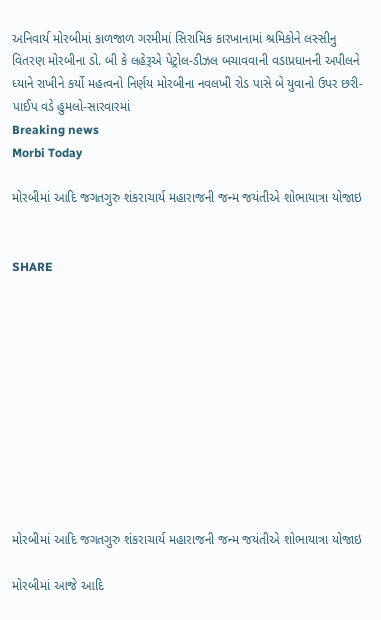અનિવાર્ય મોરબીમાં કાળજાળ ગરમીમાં સિરામિક કારખાનામાં શ્રમિકોને લસ્સીનુ વિતરણ મોરબીના ડો. બી કે લહેરૂએ પેટ્રોલ-ડીઝલ બચાવવાની વડાપ્રધાનની અપીલને ધ્યાને રાખીને કર્યો મહત્વનો નિર્ણય મોરબીના નવલખી રોડ પાસે બે યુવાનો ઉપર છરી-પાઈપ વડે હુમલો-સારવારમાં
Breaking news
Morbi Today

મોરબીમાં આદિ જગતગુરુ શંકરાચાર્ય મહારાજની જન્મ જયંતીએ શોભાયાત્રા યોજાઇ


SHARE











મોરબીમાં આદિ જગતગુરુ શંકરાચાર્ય મહારાજની જન્મ જયંતીએ શોભાયાત્રા યોજાઇ

મોરબીમાં આજે આદિ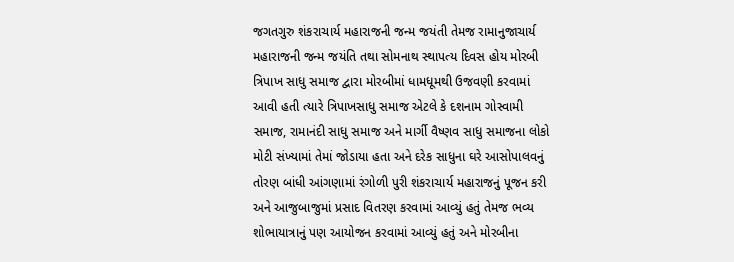જગતગુરુ શંકરાચાર્ય મહારાજની જન્મ જયંતી તેમજ રામાનુજાચાર્ય મહારાજની જન્મ જયંતિ તથા સોમનાથ સ્થાપત્ય દિવસ હોય મોરબી ત્રિપાખ સાધુ સમાજ દ્વારા મોરબીમાં ધામધૂમથી ઉજવણી કરવામાં આવી હતી ત્યારે ત્રિપાખસાધુ સમાજ એટલે કે દશનામ ગોસ્વામી સમાજ, રામાનંદી સાધુ સમાજ અને માર્ગી વૈષ્ણવ સાધુ સમાજના લોકો મોટી સંખ્યામાં તેમાં જોડાયા હતા અને દરેક સાધુના ઘરે આસોપાલવનું તોરણ બાંધી આંગણામાં રંગોળી પુરી શંકરાચાર્ય મહારાજનું પૂજન કરી અને આજુબાજુમાં પ્રસાદ વિતરણ કરવામાં આવ્યું હતું તેમજ ભવ્ય શોભાયાત્રાનું પણ આયોજન કરવામાં આવ્યું હતું અને મોરબીના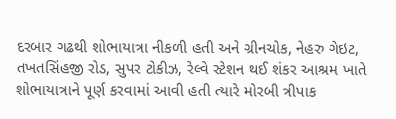દરબાર ગઢથી શોભાયાત્રા નીકળી હતી અને ગ્રીનચોક, નેહરુ ગેઇટ, તખતસિંહજી રોડ, સુપર ટોકીઝ, રેલ્વે સ્ટેશન થઈ શંકર આશ્રમ ખાતે શોભાયાત્રાને પૂર્ણ કરવામાં આવી હતી ત્યારે મોરબી ત્રીપાક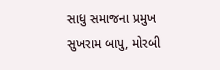સાધુ સમાજના પ્રમુખ સુખરામ બાપુ, મોરબી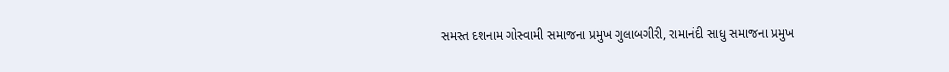સમસ્ત દશનામ ગોસ્વામી સમાજના પ્રમુખ ગુલાબગીરી, રામાનંદી સાધુ સમાજના પ્રમુખ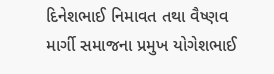દિનેશભાઈ નિમાવત તથા વૈષ્ણવ માર્ગી સમાજના પ્રમુખ યોગેશભાઈ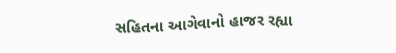સહિતના આગેવાનો હાજર રહ્યા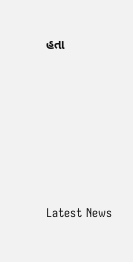હતા






Latest News